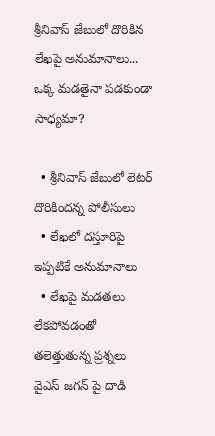శ్రీనివాస్ జేబులో దొరికిన లేఖపై అనుమానాలు... ఒక్క మడతైనా పడకుండా సాధ్యమా?

  • శ్రీనివాస్ జేబులో లెటర్ దొరికిందన్న పోలీసులు
  • లేఖలో దస్తూరిపై ఇప్పటికే అనుమానాలు
  • లేఖపై మడతలు లేకపోవడంతో తలెత్తుతున్న ప్రశ్నలు
వైఎస్ జగన్ పై దాడి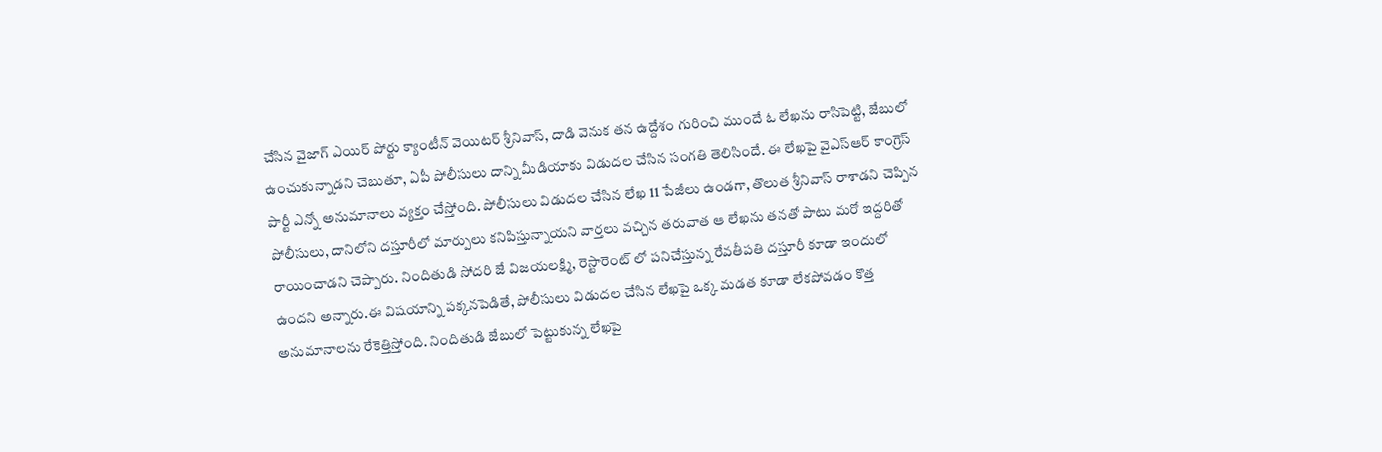చేసిన వైజాగ్ ఎయిర్ పోర్టు క్యాంటీన్ వెయిటర్ శ్రీనివాస్, దాడి వెనుక తన ఉద్దేశం గురించి ముందే ఓ లేఖను రాసిపెట్టి, జేబులో ఉంచుకున్నాడని చెబుతూ, ఏపీ పోలీసులు దాన్ని మీడియాకు విడుదల చేసిన సంగతి తెలిసిందే. ఈ లేఖపై వైఎస్ఆర్ కాంగ్రెస్ పార్టీ ఎన్నో అనుమానాలు వ్యక్తం చేస్తోంది. పోలీసులు విడుదల చేసిన లేఖ 11 పేజీలు ఉండగా, తొలుత శ్రీనివాస్ రాశాడని చెప్పిన పోలీసులు, దానిలోని దస్తూరీలో మార్పులు కనిపిస్తున్నాయని వార్తలు వచ్చిన తరువాత ఆ లేఖను తనతో పాటు మరో ఇద్దరితో రాయించాడని చెప్పారు. నిందితుడి సోదరి జే విజయలక్ష్మి, రెస్టారెంట్ లో పనిచేస్తున్న రేవతీపతి దస్తూరీ కూడా ఇందులో ఉందని అన్నారు.ఈ విషయాన్ని పక్కనపెడితే, పోలీసులు విడుదల చేసిన లేఖపై ఒక్క మడత కూడా లేకపోవడం కొత్త అనుమానాలను రేకెత్తిస్తోంది. నిందితుడి జేబులో పెట్టుకున్న లేఖపై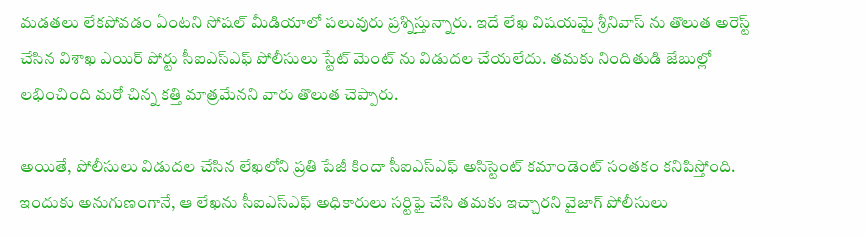మడతలు లేకపోవడం ఏంటని సోషల్ మీడియాలో పలువురు ప్రశ్నిస్తున్నారు. ఇదే లేఖ విషయమై శ్రీనివాస్ ను తొలుత అరెస్ట్ చేసిన విశాఖ ఎయిర్ పోర్టు సీఐఎస్ఎఫ్ పోలీసులు స్టేట్ మెంట్ ను విడుదల చేయలేదు. తమకు నిందితుడి జేబుల్లో లభించింది మరో చిన్న కత్తి మాత్రమేనని వారు తొలుత చెప్పారు.

అయితే, పోలీసులు విడుదల చేసిన లేఖలోని ప్రతి పేజీ కిందా సీఐఎస్ఎఫ్ అసిస్టెంట్ కమాండెంట్ సంతకం కనిపిస్తోంది. ఇందుకు అనుగుణంగానే, ఆ లేఖను సీఐఎస్ఎఫ్ అధికారులు సర్టిఫై చేసి తమకు ఇచ్చారని వైజాగ్ పోలీసులు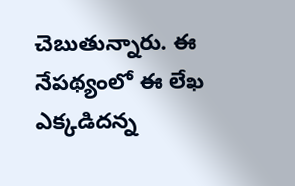చెబుతున్నారు. ఈ నేపథ్యంలో ఈ లేఖ ఎక్కడిదన్న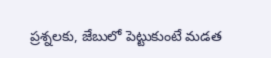ప్రశ్నలకు, జేబులో పెట్టుకుంటే మడత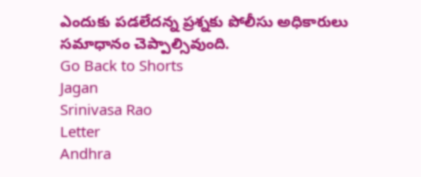ఎందుకు పడలేదన్న ప్రశ్నకు పోలీసు అధికారులు సమాధానం చెప్పాల్సివుంది.
Go Back to Shorts
Jagan
Srinivasa Rao
Letter
Andhra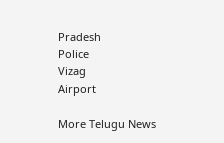Pradesh
Police
Vizag
Airport

More Telugu News